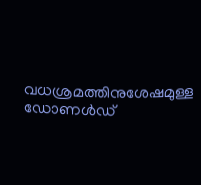വധശ്രമത്തിനുശേഷമുള്ള ഡോണൾഡ്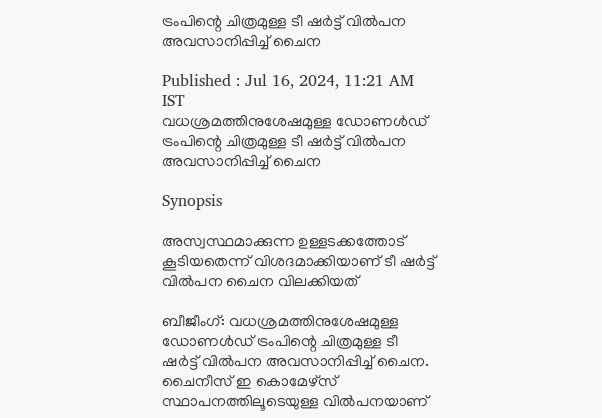ട്രംപിന്റെ ചിത്രമുള്ള ടീ ഷർട്ട് വിൽപന അവസാനിപ്പിച്ച് ചൈന

Published : Jul 16, 2024, 11:21 AM IST
വധശ്രമത്തിനുശേഷമുള്ള ഡോണൾഡ് ട്രംപിന്റെ ചിത്രമുള്ള ടീ ഷർട്ട് വിൽപന അവസാനിപ്പിച്ച് ചൈന

Synopsis

അസ്വസ്ഥമാക്കുന്ന ഉള്ളടക്കത്തോട് കൂടിയതെന്ന് വിശദമാക്കിയാണ് ടീ ഷർട്ട് വിൽപന ചൈന വിലക്കിയത്

ബീജീംഗ്: വധശ്രമത്തിനുശേഷമുള്ള ഡോണൾഡ് ട്രംപിന്റെ ചിത്രമുള്ള ടീ ഷർട്ട് വിൽപന അവസാനിപ്പിച്ച് ചൈന. ചൈനീസ് ഇ കൊമേഴ്സ് സ്ഥാപനത്തിലൂടെയുള്ള വിൽപനയാണ്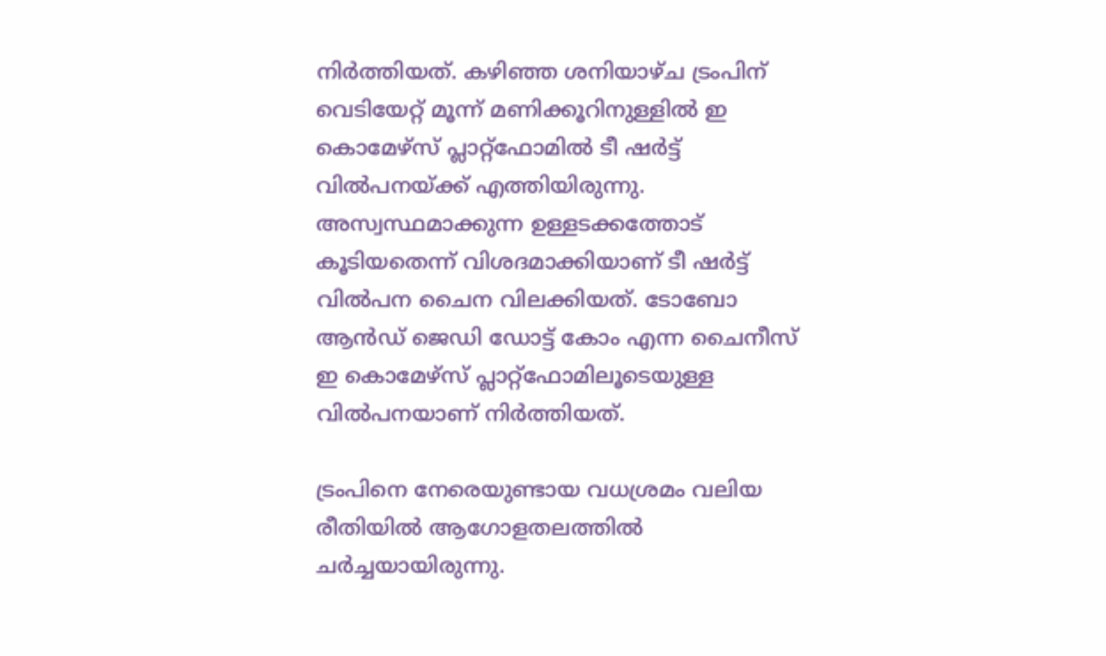നിർത്തിയത്. കഴിഞ്ഞ ശനിയാഴ്ച ട്രംപിന് വെടിയേറ്റ് മൂന്ന് മണിക്കൂറിനുള്ളിൽ ഇ കൊമേഴ്സ് പ്ലാറ്റ്ഫോമിൽ ടീ ഷർട്ട് വിൽപനയ്ക്ക് എത്തിയിരുന്നു. അസ്വസ്ഥമാക്കുന്ന ഉള്ളടക്കത്തോട് കൂടിയതെന്ന് വിശദമാക്കിയാണ് ടീ ഷർട്ട് വിൽപന ചൈന വിലക്കിയത്. ടോബോ ആൻഡ് ജെഡി ഡോട്ട് കോം എന്ന ചൈനീസ് ഇ കൊമേഴ്സ് പ്ലാറ്റ്ഫോമിലൂടെയുള്ള വിൽപനയാണ് നിർത്തിയത്.

ട്രംപിനെ നേരെയുണ്ടായ വധശ്രമം വലിയ രീതിയിൽ ആഗോളതലത്തിൽ ചർച്ചയായിരുന്നു.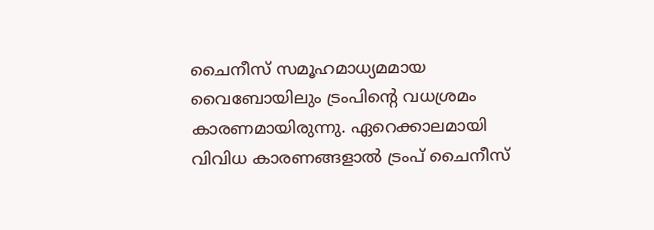ചൈനീസ് സമൂഹമാധ്യമമായ വൈബോയിലും ട്രംപിന്റെ വധശ്രമം കാരണമായിരുന്നു. ഏറെക്കാലമായി വിവിധ കാരണങ്ങളാൽ ട്രംപ് ചൈനീസ്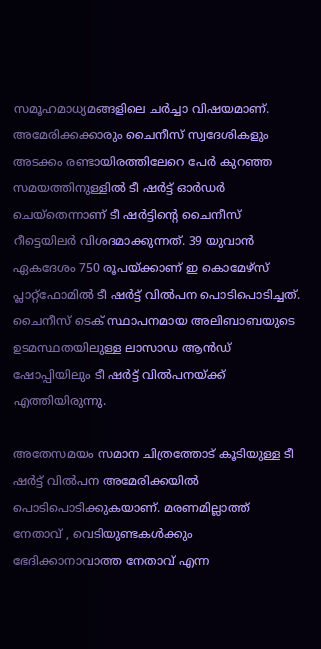സമൂഹമാധ്യമങ്ങളിലെ ചർച്ചാ വിഷയമാണ്. അമേരിക്കക്കാരും ചൈനീസ് സ്വദേശികളും അടക്കം രണ്ടായിരത്തിലേറെ പേർ കുറഞ്ഞ സമയത്തിനുള്ളിൽ ടീ ഷർട്ട് ഓർഡർ ചെയ്തെന്നാണ് ടീ ഷർട്ടിന്റെ ചൈനീസ് റീട്ടെയിലർ വിശദമാക്കുന്നത്. 39 യുവാൻ ഏകദേശം 750 രൂപയ്ക്കാണ് ഇ കൊമേഴ്സ് പ്ലാറ്റ്ഫോമിൽ ടീ ഷർട്ട് വിൽപന പൊടിപൊടിച്ചത്.  ചൈനീസ് ടെക് സ്ഥാപനമായ അലിബാബയുടെ ഉടമസ്ഥതയിലുള്ള ലാസാഡ ആൻഡ് ഷോപ്പിയിലും ടീ ഷർട്ട് വിൽപനയ്ക്ക് എത്തിയിരുന്നു.

അതേസമയം സമാന ചിത്രത്തോട് കൂടിയുള്ള ടീ ഷർട്ട് വിൽപന അമേരിക്കയിൽ പൊടിപൊടിക്കുകയാണ്. മരണമില്ലാത്ത് നേതാവ് , വെടിയുണ്ടകൾക്കും ഭേദിക്കാനാവാത്ത നേതാവ് എന്ന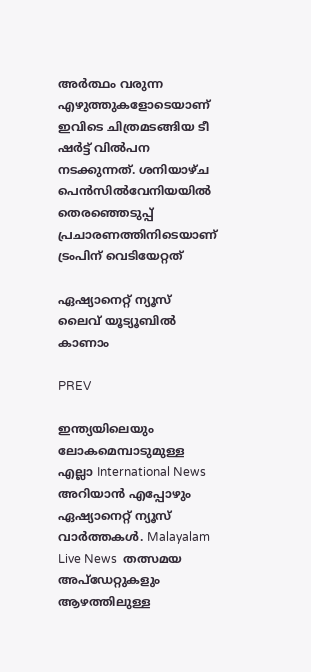അർത്ഥം വരുന്ന എഴുത്തുകളോടെയാണ് ഇവിടെ ചിത്രമടങ്ങിയ ടീ ഷർട്ട് വിൽപന നടക്കുന്നത്. ശനിയാഴ്ച പെൻസിൽവേനിയയിൽ തെരഞ്ഞെടുപ്പ് പ്രചാരണത്തിനിടെയാണ് ട്രംപിന് വെടിയേറ്റത്

ഏഷ്യാനെറ്റ് ന്യൂസ് ലൈവ് യൂട്യൂബിൽ കാണാം

PREV

ഇന്ത്യയിലെയും ലോകമെമ്പാടുമുള്ള എല്ലാ International News അറിയാൻ എപ്പോഴും ഏഷ്യാനെറ്റ് ന്യൂസ് വാർത്തകൾ. Malayalam Live News  തത്സമയ അപ്‌ഡേറ്റുകളും ആഴത്തിലുള്ള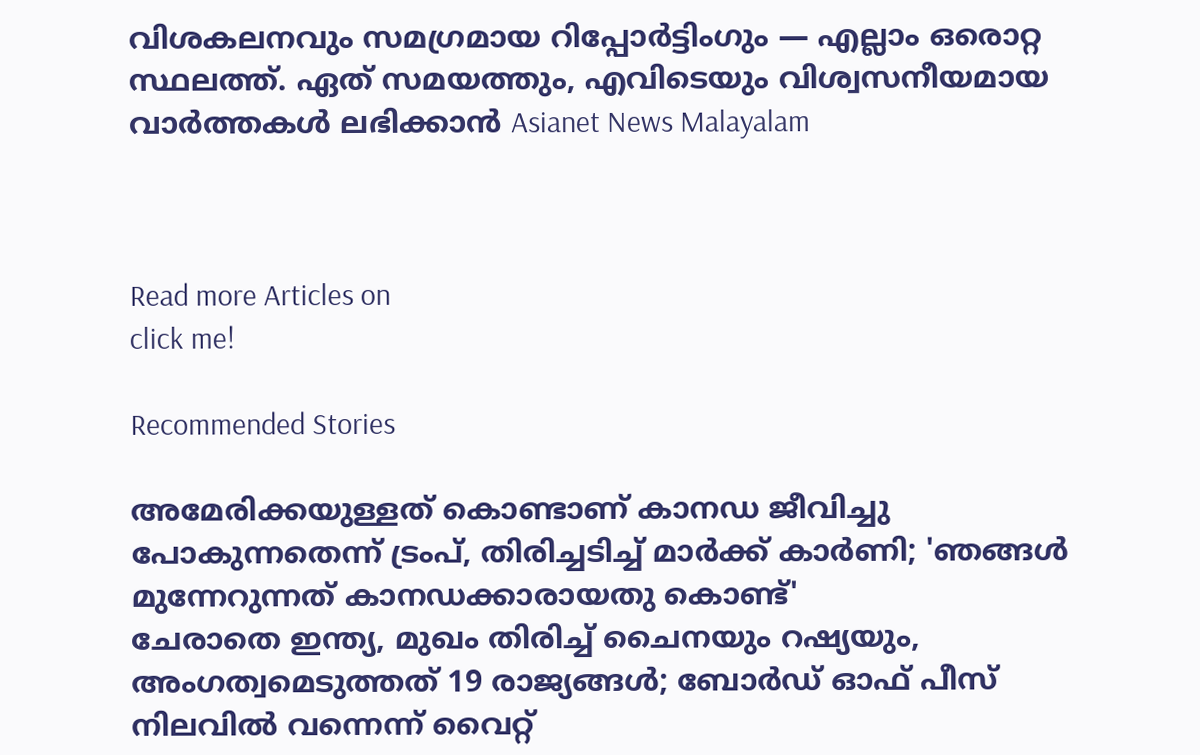വിശകലനവും സമഗ്രമായ റിപ്പോർട്ടിംഗും — എല്ലാം ഒരൊറ്റ സ്ഥലത്ത്. ഏത് സമയത്തും, എവിടെയും വിശ്വസനീയമായ വാർത്തകൾ ലഭിക്കാൻ Asianet News Malayalam



Read more Articles on
click me!

Recommended Stories

അമേരിക്കയുള്ളത് കൊണ്ടാണ് കാനഡ ജീവിച്ചു പോകുന്നതെന്ന് ട്രംപ്, തിരിച്ചടിച്ച് മാർക്ക് കാർണി; 'ഞങ്ങൾ മുന്നേറുന്നത് കാനഡക്കാരായതു കൊണ്ട്'
ചേരാതെ ഇന്ത്യ, മുഖം തിരിച്ച് ചൈനയും റഷ്യയും, അംഗത്വമെടുത്തത് 19 രാജ്യങ്ങൾ; ബോർഡ് ഓഫ് പീസ് നിലവിൽ വന്നെന്ന് വൈറ്റ്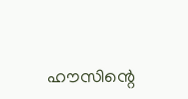ഹൗസിന്റെ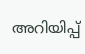അറിയിപ്പ്